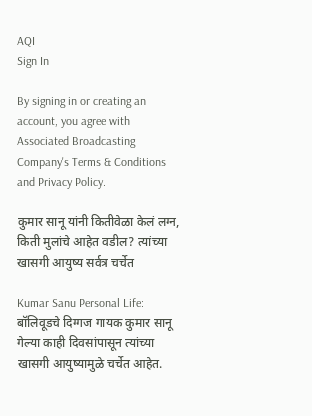AQI
Sign In

By signing in or creating an account, you agree with Associated Broadcasting Company's Terms & Conditions and Privacy Policy.

कुमार सानू यांनी कितीवेळा केलं लग्न, किती मुलांचे आहेत वडील? त्यांच्या खासगी आयुष्य सर्वत्र चर्चेत

Kumar Sanu Personal Life: बॉलिवूडचे दिग्गज गायक कुमार सानू गेल्या काही दिवसांपासून त्यांच्या खासगी आयुष्यामुळे चर्चेत आहेत.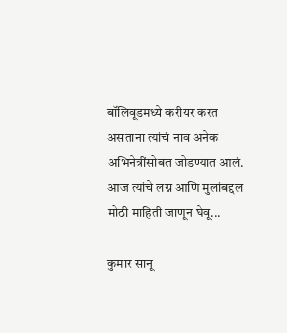बॉलिवूडमध्ये करीयर करत असताना त्यांचं नाव अनेक अभिनेत्रींसोबत जोडण्यात आलं. आज त्यांचे लग्न आणि मुलांबद्दल मोठी माहिती जाणून घेवू...

कुमार सानू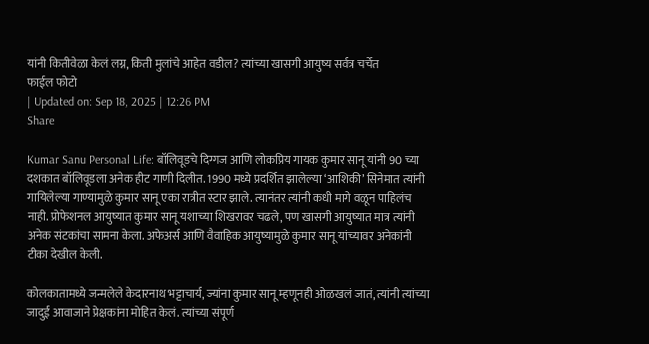यांनी कितीवेळा केलं लग्न, किती मुलांचे आहेत वडील? त्यांच्या खासगी आयुष्य सर्वत्र चर्चेत
फाईल फोटो
| Updated on: Sep 18, 2025 | 12:26 PM
Share

Kumar Sanu Personal Life: बॉलिवूडचे दिग्गज आणि लोकप्रिय गायक कुमार सानू यांनी 90 च्या दशकात बॉलिवूडला अनेक हीट गाणी दिलीत. 1990 मध्ये प्रदर्शित झालेल्या ‘आशिकी’ सिनेमात त्यांनी गायिलेल्या गाण्यामुळे कुमार सानू एका रात्रीत स्टार झाले. त्यानंतर त्यांनी कधी मागे वळून पाहिलंच नाही. प्रोफेशनल आयुष्यात कुमार सानू यशाच्या शिखरावर चढले, पण खासगी आयुष्यात मात्र त्यांनी अनेक संटकांचा सामना केला. अफेअर्स आणि वैवाहिक आयुष्यामुळे कुमार सानू यांच्यावर अनेकांनी टीका देखील केली.

कोलकातामध्ये जन्मलेले केदारनाथ भट्टाचार्य, ज्यांना कुमार सानू म्हणूनही ओळखलं जातं, त्यांनी त्यांच्या जादुई आवाजाने प्रेक्षकांना मोहित केलं. त्यांच्या संपूर्ण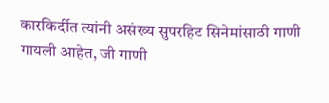कारकिर्दीत त्यांनी असंख्य सुपरहिट सिनेमांसाठी गाणी गायली आहेत, जी गाणी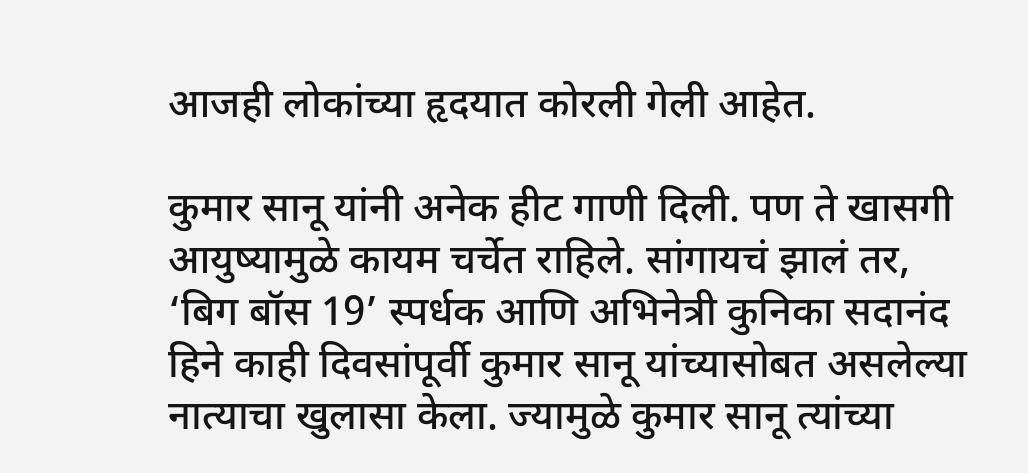आजही लोकांच्या हृदयात कोरली गेली आहेत.

कुमार सानू यांनी अनेक हीट गाणी दिली. पण ते खासगी आयुष्यामुळे कायम चर्चेत राहिले. सांगायचं झालं तर, ‘बिग बॉस 19’ स्पर्धक आणि अभिनेत्री कुनिका सदानंद हिने काही दिवसांपूर्वी कुमार सानू यांच्यासोबत असलेल्या नात्याचा खुलासा केला. ज्यामुळे कुमार सानू त्यांच्या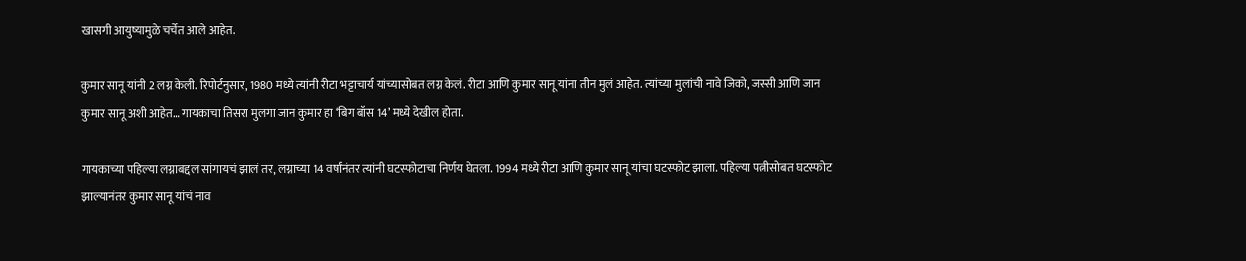खासगी आयुष्यामुळे चर्चेत आले आहेत.

कुमार सानू यांनी 2 लग्न केली. रिपोर्टनुसार, 1980 मध्ये त्यांनी रीटा भट्टाचार्य यांच्यासोबत लग्न केलं. रीटा आणि कुमार सानू यांना तीन मुलं आहेत. त्यांच्या मुलांची नावे जिको, जस्सी आणि जान कुमार सानू अशी आहेत… गायकाचा तिसरा मुलगा जान कुमार हा ‘बिग बॉस 14’ मध्ये देखील होता.

गायकाच्या पहिल्या लग्नाबद्दल सांगायचं झालं तर, लग्नाच्या 14 वर्षांनंतर त्यांनी घटस्फोटाचा निर्णय घेतला. 1994 मध्ये रीटा आणि कुमार सानू यांचा घटस्फोट झाला. पहिल्या पत्नीसोबत घटस्फोट झाल्यानंतर कुमार सानू यांचं नाव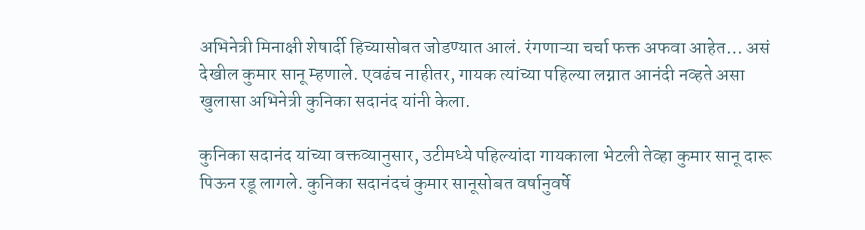अभिनेत्री मिनाक्षी शेषार्दी हिच्यासोबत जोडण्यात आलं. रंगणाऱ्या चर्चा फक्त अफवा आहेत… असं देखील कुमार सानू म्हणाले. एवढंच नाहीतर, गायक त्यांच्या पहिल्या लग्नात आनंदी नव्हते असा खुलासा अभिनेत्री कुनिका सदानंद यांनी केला.

कुनिका सदानंद यांच्या वक्तव्यानुसार, उटीमध्ये पहिल्यांदा गायकाला भेटली तेव्हा कुमार सानू दारू पिऊन रडू लागले. कुनिका सदानंदचं कुमार सानूसोबत वर्षानुवर्षे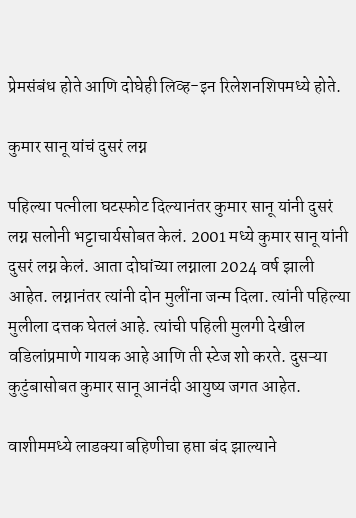प्रेमसंबंध होते आणि दोघेही लिव्ह-इन रिलेशनशिपमध्ये होते.

कुमार सानू यांचं दुसरं लग्न

पहिल्या पत्नीला घटस्फोट दिल्यानंतर कुमार सानू यांनी दुसरं लग्न सलोनी भट्टाचार्यसोबत केलं. 2001 मध्ये कुमार सानू यांनी दुसरं लग्न केलं. आता दोघांच्या लग्नाला 2024 वर्ष झाली आहेत. लग्नानंतर त्यांनी दोन मुलींना जन्म दिला. त्यांनी पहिल्या मुलीला दत्तक घेतलं आहे. त्यांची पहिली मुलगी देखील वडिलांप्रमाणे गायक आहे आणि ती स्टेज शो करते. दुसऱ्या कुटुंबासोबत कुमार सानू आनंदी आयुष्य जगत आहेत.

वाशीममध्ये लाडक्या बहिणीचा हप्ता बंद झाल्याने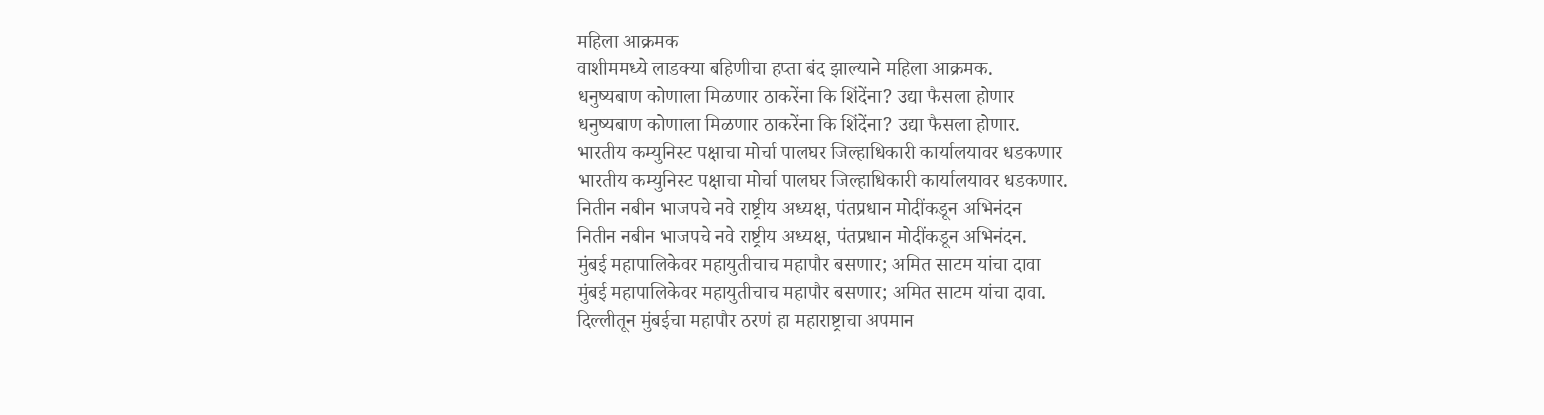महिला आक्रमक
वाशीममध्ये लाडक्या बहिणीचा हप्ता बंद झाल्याने महिला आक्रमक.
धनुष्यबाण कोणाला मिळणार ठाकरेंना कि शिंदेंना? उद्या फैसला होणार
धनुष्यबाण कोणाला मिळणार ठाकरेंना कि शिंदेंना? उद्या फैसला होणार.
भारतीय कम्युनिस्ट पक्षाचा मोर्चा पालघर जिल्हाधिकारी कार्यालयावर धडकणार
भारतीय कम्युनिस्ट पक्षाचा मोर्चा पालघर जिल्हाधिकारी कार्यालयावर धडकणार.
नितीन नबीन भाजपचे नवे राष्ट्रीय अध्यक्ष, पंतप्रधान मोदींकडून अभिनंदन
नितीन नबीन भाजपचे नवे राष्ट्रीय अध्यक्ष, पंतप्रधान मोदींकडून अभिनंदन.
मुंबई महापालिकेवर महायुतीचाच महापौर बसणार; अमित साटम यांचा दावा
मुंबई महापालिकेवर महायुतीचाच महापौर बसणार; अमित साटम यांचा दावा.
दिल्लीतून मुंबईचा महापौर ठरणं हा महाराष्ट्राचा अपमान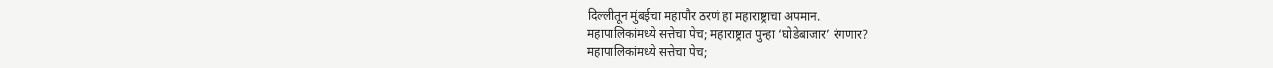दिल्लीतून मुंबईचा महापौर ठरणं हा महाराष्ट्राचा अपमान.
महापालिकांमध्ये सत्तेचा पेच; महाराष्ट्रात पुन्हा ‘घोडेबाजार’ रंगणार?
महापालिकांमध्ये सत्तेचा पेच;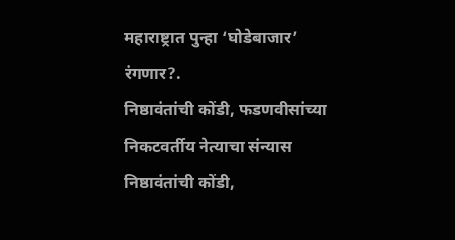महाराष्ट्रात पुन्हा ‘घोडेबाजार’ रंगणार?.
निष्ठावंतांची कोंडी, फडणवीसांच्या निकटवर्तीय नेत्याचा संन्यास
निष्ठावंतांची कोंडी,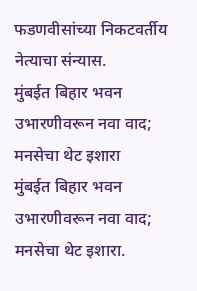फडणवीसांच्या निकटवर्तीय नेत्याचा संन्यास.
मुंबईत बिहार भवन उभारणीवरून नवा वाद; मनसेचा थेट इशारा
मुंबईत बिहार भवन उभारणीवरून नवा वाद; मनसेचा थेट इशारा.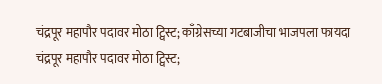चंद्रपूर महापौर पदावर मोठा ट्विस्ट; काँग्रेसच्या गटबाजीचा भाजपला फायदा
चंद्रपूर महापौर पदावर मोठा ट्विस्ट;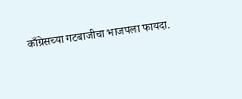काँग्रेसच्या गटबाजीचा भाजपला फायदा.